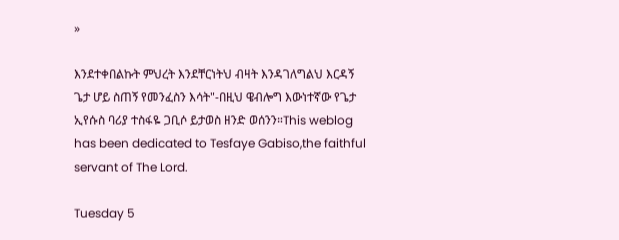»

እንደተቀበልኩት ምህረት እንደቸርነትህ ብዛት እንዳገለግልህ እርዳኝ ጌታ ሆይ ስጠኝ የመንፈስን እሳት"-በዚህ ዌብሎግ እውነተኛው የጌታ ኢየሱስ ባሪያ ተስፋዬ ጋቢሶ ይታወስ ዘንድ ወሰንን።This weblog has been dedicated to Tesfaye Gabiso,the faithful servant of The Lord.

Tuesday 5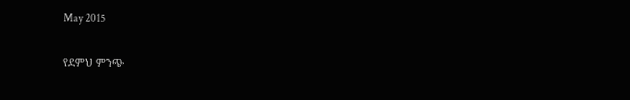May 2015

የደምህ ምንጭ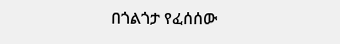በጎልጎታ የፈሰሰው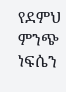የደምህ ምንጭ ነፍሴን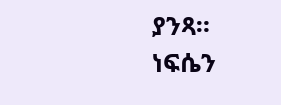ያንጻ።
ነፍሴን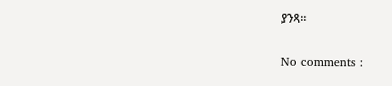ያንጻ።

No comments :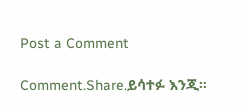Post a Comment

Comment.Share.ይሳተፉ እንጂ።